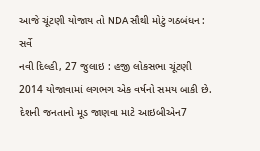આજે ચૂંટણી યોજાય તો NDA સૌથી મોટું ગઠબંધન : સર્વે
નવી દિલ્હી, 27 જુલાઇ : હજી લોકસભા ચૂંટણી 2014 યોજાવામાં લગભગ એક વર્ષનો સમય બાકી છે. દેશની જનતાનો મૂડ જાણવા માટે આઇબીએન7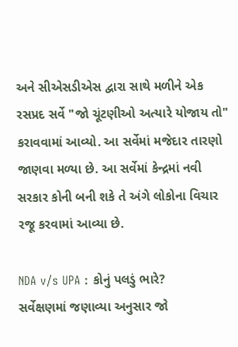અને સીએસડીએસ દ્વારા સાથે મળીને એક રસપ્રદ સર્વે "જો ચૂંટણીઓ અત્યારે યોજાય તો" કરાવવામાં આવ્યો. આ સર્વેમાં મજેદાર તારણો જાણવા મળ્યા છે. આ સર્વેમાં કેન્દ્રમાં નવી સરકાર કોની બની શકે તે અંગે લોકોના વિચાર રજૂ કરવામાં આવ્યા છે.

NDA v/s UPA : કોનું પલડું ભારે?
સર્વેક્ષણમાં જણાવ્યા અનુસાર જો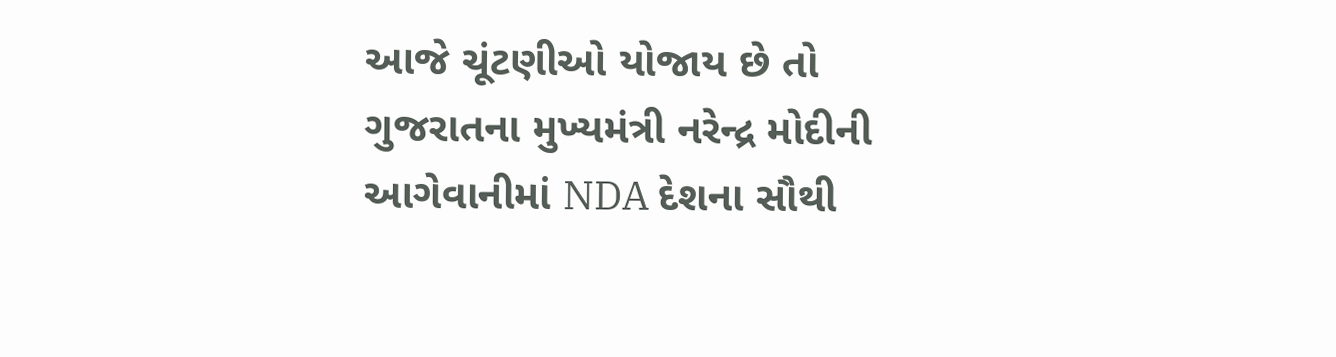આજે ચૂંટણીઓ યોજાય છે તો ગુજરાતના મુખ્યમંત્રી નરેન્દ્ર મોદીની આગેવાનીમાં NDA દેશના સૌથી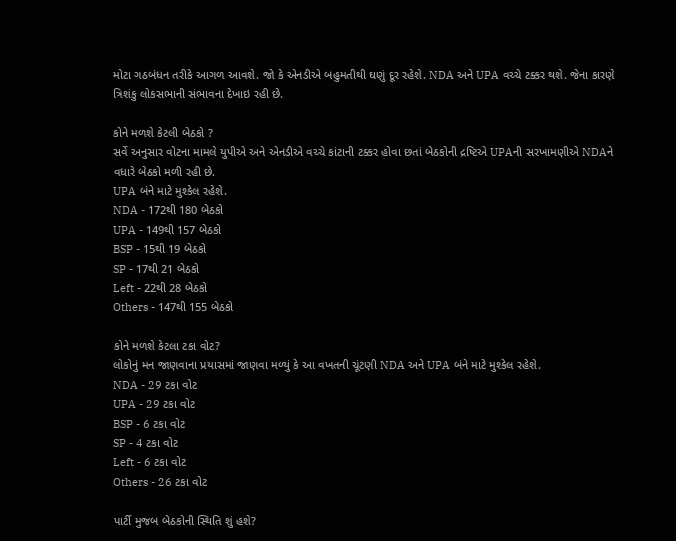મોટા ગઠબંધન તરીકે આગળ આવશે. જો કે એનડીએ બહુમતીથી ઘણું દૂર રહેશે. NDA અને UPA વચ્ચે ટક્કર થશે. જેના કારણે ત્રિશંકુ લોકસભાની સંભાવના દેખાઇ રહી છે.

કોને મળશે કેટલી બેઠકો ?
સર્વે અનુસાર વોટના મામલે યુપીએ અને એનડીએ વચ્ચે કાંટાની ટક્કર હોવા છતાં બેઠકોની દ્રષ્ટિએ UPAની સરખામણીએ NDAને વધારે બેઠકો મળી રહી છે.
UPA બંને માટે મુશ્કેલ રહેશે.
NDA - 172થી 180 બેઠકો
UPA - 149થી 157 બેઠકો
BSP - 15થી 19 બેઠકો
SP - 17થી 21 બેઠકો
Left - 22થી 28 બેઠકો
Others - 147થી 155 બેઠકો

કોને મળશે કેટલા ટકા વોટ?
લોકોનું મન જાણવાના પ્રયાસમાં જાણવા મળ્યું કે આ વખતની ચૂંટણી NDA અને UPA બંને માટે મુશ્કેલ રહેશે.
NDA - 29 ટકા વોટ
UPA - 29 ટકા વોટ
BSP - 6 ટકા વોટ
SP - 4 ટકા વોટ
Left - 6 ટકા વોટ
Others - 26 ટકા વોટ

પાર્ટી મુજબ બેઠકોની સ્થિતિ શું હશે?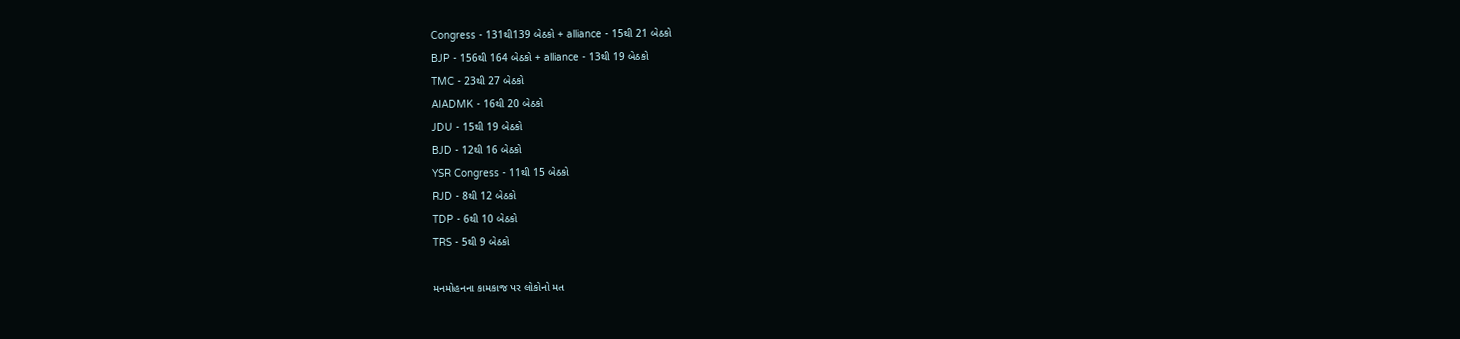Congress - 131થી139 બેઠકો + alliance - 15થી 21 બેઠકો
BJP - 156થી 164 બેઠકો + alliance - 13થી 19 બેઠકો
TMC - 23થી 27 બેઠકો
AIADMK - 16થી 20 બેઠકો
JDU - 15થી 19 બેઠકો
BJD - 12થી 16 બેઠકો
YSR Congress - 11થી 15 બેઠકો
RJD - 8થી 12 બેઠકો
TDP - 6થી 10 બેઠકો
TRS - 5થી 9 બેઠકો

મનમોહનના કામકાજ પર લોકોનો મત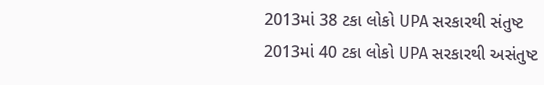2013માં 38 ટકા લોકો UPA સરકારથી સંતુષ્ટ
2013માં 40 ટકા લોકો UPA સરકારથી અસંતુષ્ટ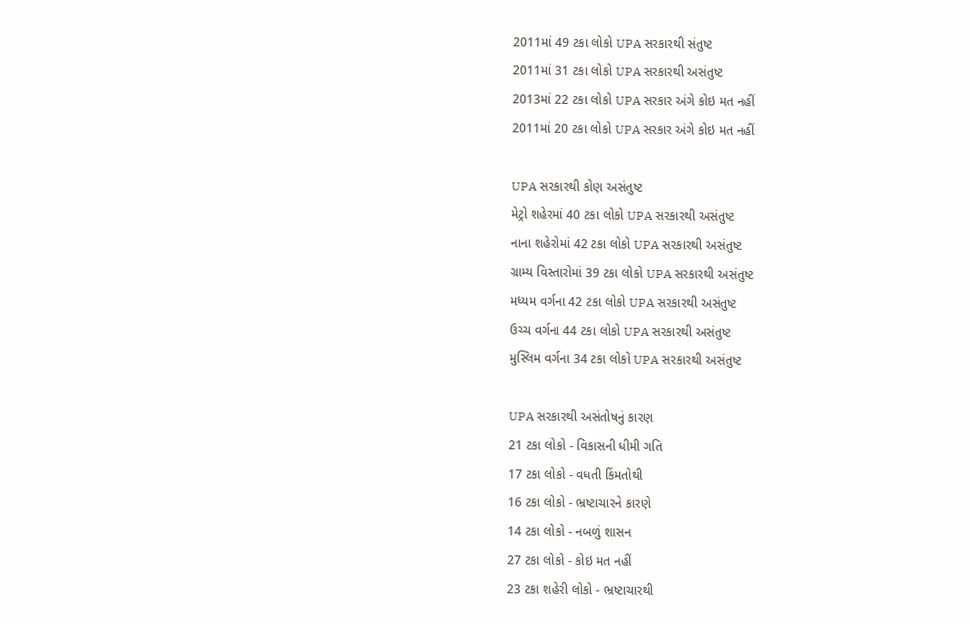2011માં 49 ટકા લોકો UPA સરકારથી સંતુષ્ટ
2011માં 31 ટકા લોકો UPA સરકારથી અસંતુષ્ટ
2013માં 22 ટકા લોકો UPA સરકાર અંગે કોઇ મત નહીં
2011માં 20 ટકા લોકો UPA સરકાર અંગે કોઇ મત નહીં

UPA સરકારથી કોણ અસંતુષ્ટ
મેટ્રો શહેરમાં 40 ટકા લોકો UPA સરકારથી અસંતુષ્ટ
નાના શહેરોમાં 42 ટકા લોકો UPA સરકારથી અસંતુષ્ટ
ગ્રામ્ય વિસ્તારોમાં 39 ટકા લોકો UPA સરકારથી અસંતુષ્ટ
મધ્યમ વર્ગના 42 ટકા લોકો UPA સરકારથી અસંતુષ્ટ
ઉચ્ચ વર્ગના 44 ટકા લોકો UPA સરકારથી અસંતુષ્ટ
મુસ્લિમ વર્ગના 34 ટકા લોકો UPA સરકારથી અસંતુષ્ટ

UPA સરકારથી અસંતોષનું કારણ
21 ટકા લોકો - વિકાસની ધીમી ગતિ
17 ટકા લોકો - વધતી કિંમતોથી
16 ટકા લોકો - ભ્રષ્ટાચારને કારણે
14 ટકા લોકો - નબળું શાસન
27 ટકા લોકો - કોઇ મત નહીં
23 ટકા શહેરી લોકો - ભ્રષ્ટાચારથી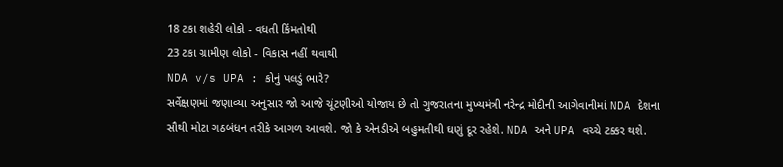18 ટકા શહેરી લોકો - વધતી કિંમતોથી
23 ટકા ગ્રામીણ લોકો - વિકાસ નહીં થવાથી
NDA v/s UPA : કોનું પલડું ભારે?
સર્વેક્ષણમાં જણાવ્યા અનુસાર જો આજે ચૂંટણીઓ યોજાય છે તો ગુજરાતના મુખ્યમંત્રી નરેન્દ્ર મોદીની આગેવાનીમાં NDA દેશના સૌથી મોટા ગઠબંધન તરીકે આગળ આવશે. જો કે એનડીએ બહુમતીથી ઘણું દૂર રહેશે. NDA અને UPA વચ્ચે ટક્કર થશે.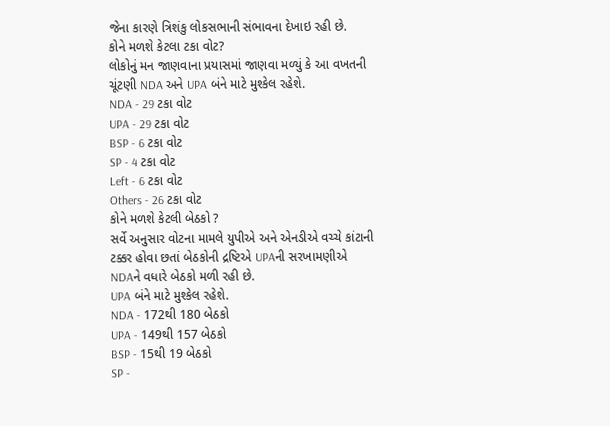જેના કારણે ત્રિશંકુ લોકસભાની સંભાવના દેખાઇ રહી છે.
કોને મળશે કેટલા ટકા વોટ?
લોકોનું મન જાણવાના પ્રયાસમાં જાણવા મળ્યું કે આ વખતની ચૂંટણી NDA અને UPA બંને માટે મુશ્કેલ રહેશે.
NDA - 29 ટકા વોટ
UPA - 29 ટકા વોટ
BSP - 6 ટકા વોટ
SP - 4 ટકા વોટ
Left - 6 ટકા વોટ
Others - 26 ટકા વોટ
કોને મળશે કેટલી બેઠકો ?
સર્વે અનુસાર વોટના મામલે યુપીએ અને એનડીએ વચ્ચે કાંટાની ટક્કર હોવા છતાં બેઠકોની દ્રષ્ટિએ UPAની સરખામણીએ NDAને વધારે બેઠકો મળી રહી છે.
UPA બંને માટે મુશ્કેલ રહેશે.
NDA - 172થી 180 બેઠકો
UPA - 149થી 157 બેઠકો
BSP - 15થી 19 બેઠકો
SP -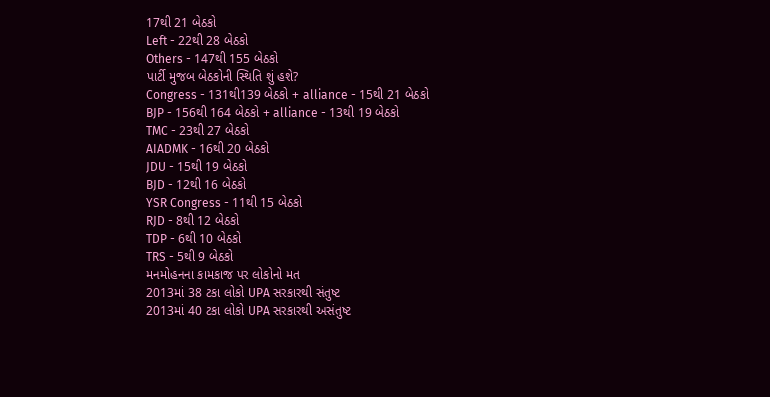17થી 21 બેઠકો
Left - 22થી 28 બેઠકો
Others - 147થી 155 બેઠકો
પાર્ટી મુજબ બેઠકોની સ્થિતિ શું હશે?
Congress - 131થી139 બેઠકો + alliance - 15થી 21 બેઠકો
BJP - 156થી 164 બેઠકો + alliance - 13થી 19 બેઠકો
TMC - 23થી 27 બેઠકો
AIADMK - 16થી 20 બેઠકો
JDU - 15થી 19 બેઠકો
BJD - 12થી 16 બેઠકો
YSR Congress - 11થી 15 બેઠકો
RJD - 8થી 12 બેઠકો
TDP - 6થી 10 બેઠકો
TRS - 5થી 9 બેઠકો
મનમોહનના કામકાજ પર લોકોનો મત
2013માં 38 ટકા લોકો UPA સરકારથી સંતુષ્ટ
2013માં 40 ટકા લોકો UPA સરકારથી અસંતુષ્ટ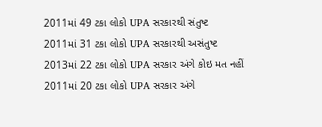2011માં 49 ટકા લોકો UPA સરકારથી સંતુષ્ટ
2011માં 31 ટકા લોકો UPA સરકારથી અસંતુષ્ટ
2013માં 22 ટકા લોકો UPA સરકાર અંગે કોઇ મત નહીં
2011માં 20 ટકા લોકો UPA સરકાર અંગે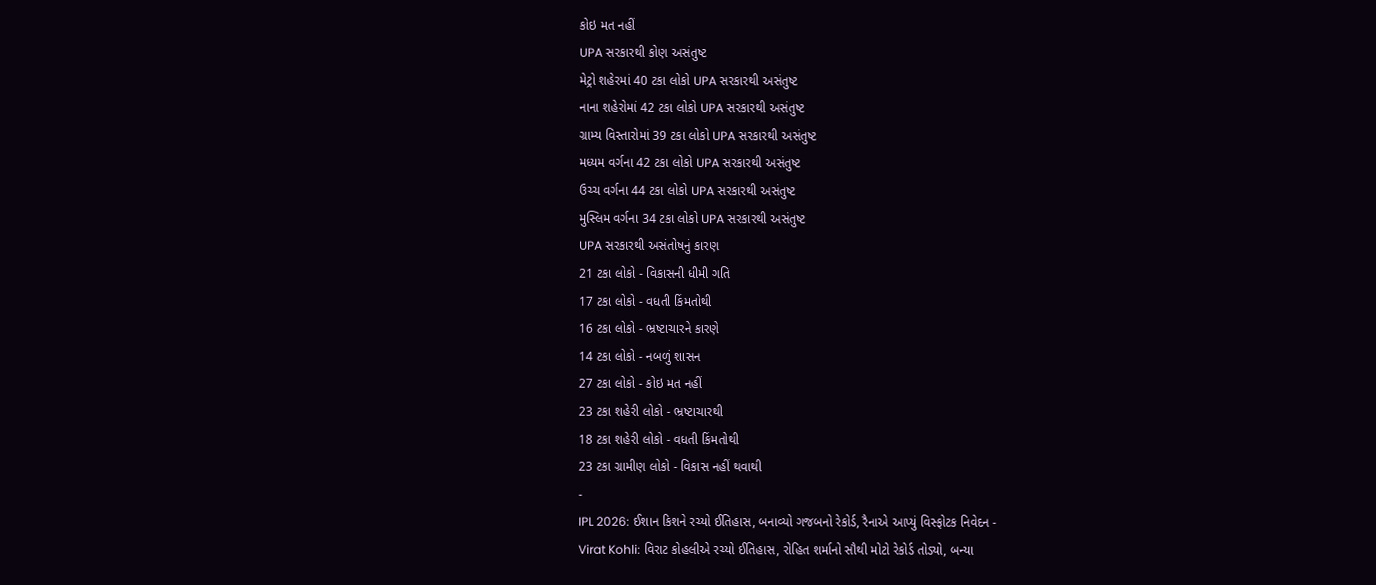કોઇ મત નહીં
UPA સરકારથી કોણ અસંતુષ્ટ
મેટ્રો શહેરમાં 40 ટકા લોકો UPA સરકારથી અસંતુષ્ટ
નાના શહેરોમાં 42 ટકા લોકો UPA સરકારથી અસંતુષ્ટ
ગ્રામ્ય વિસ્તારોમાં 39 ટકા લોકો UPA સરકારથી અસંતુષ્ટ
મધ્યમ વર્ગના 42 ટકા લોકો UPA સરકારથી અસંતુષ્ટ
ઉચ્ચ વર્ગના 44 ટકા લોકો UPA સરકારથી અસંતુષ્ટ
મુસ્લિમ વર્ગના 34 ટકા લોકો UPA સરકારથી અસંતુષ્ટ
UPA સરકારથી અસંતોષનું કારણ
21 ટકા લોકો - વિકાસની ધીમી ગતિ
17 ટકા લોકો - વધતી કિંમતોથી
16 ટકા લોકો - ભ્રષ્ટાચારને કારણે
14 ટકા લોકો - નબળું શાસન
27 ટકા લોકો - કોઇ મત નહીં
23 ટકા શહેરી લોકો - ભ્રષ્ટાચારથી
18 ટકા શહેરી લોકો - વધતી કિંમતોથી
23 ટકા ગ્રામીણ લોકો - વિકાસ નહીં થવાથી
-
IPL 2026: ઈશાન કિશને રચ્યો ઈતિહાસ, બનાવ્યો ગજબનો રેકોર્ડ, રૈનાએ આપ્યું વિસ્ફોટક નિવેદન -
Virat Kohli: વિરાટ કોહલીએ રચ્યો ઈતિહાસ, રોહિત શર્માનો સૌથી મોટો રેકોર્ડ તોડ્યો, બન્યા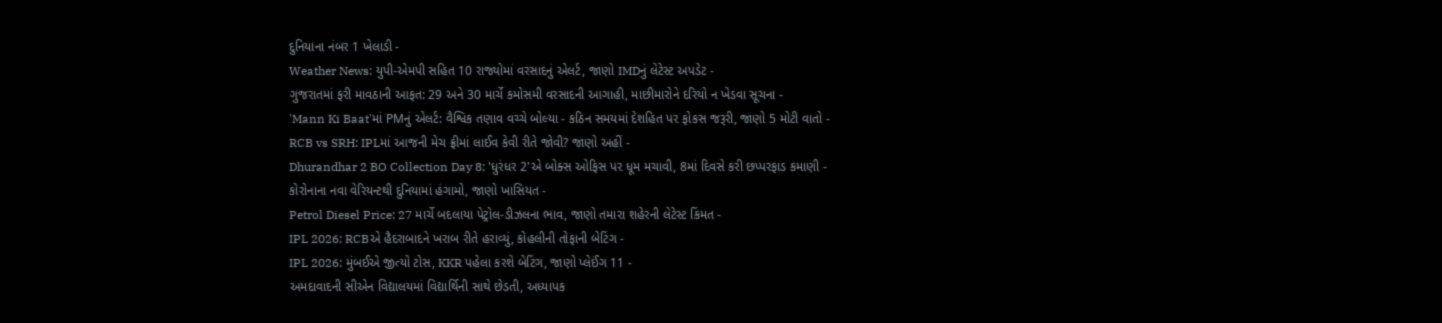દુનિયાના નંબર 1 ખેલાડી -
Weather News: યુપી-એમપી સહિત 10 રાજ્યોમાં વરસાદનું એલર્ટ, જાણો IMDનું લેટેસ્ટ અપડેટ -
ગુજરાતમાં ફરી માવઠાની આફત: 29 અને 30 માર્ચે કમોસમી વરસાદની આગાહી, માછીમારોને દરિયો ન ખેડવા સૂચના -
'Mann Ki Baat'માં PMનું એલર્ટ: વૈશ્વિક તણાવ વચ્ચે બોલ્યા - કઠિન સમયમાં દેશહિત પર ફોકસ જરૂરી, જાણો 5 મોટી વાતો -
RCB vs SRH: IPLમાં આજની મેચ ફ્રીમાં લાઈવ કેવી રીતે જોવી? જાણો અહીં -
Dhurandhar 2 BO Collection Day 8: 'ધુરંધર 2'એ બોક્સ ઓફિસ પર ધૂમ મચાવી, 8માં દિવસે કરી છપ્પરફાડ કમાણી -
કોરોનાના નવા વેરિયન્ટથી દુનિયામાં હંગામો, જાણો ખાસિયત -
Petrol Diesel Price: 27 માર્ચે બદલાયા પેટ્રોલ-ડીઝલના ભાવ, જાણો તમારા શહેરની લેટેસ્ટ કિંમત -
IPL 2026: RCBએ હૈદરાબાદને ખરાબ રીતે હરાવ્યું, કોહલીની તોફાની બેટિંગ -
IPL 2026: મુંબઈએ જીત્યો ટોસ, KKR પહેલા કરશે બેટિંગ, જાણો પ્લેઈંગ 11 -
અમદાવાદની સીએન વિદ્યાલયમાં વિદ્યાર્થિની સાથે છેડતી, અધ્યાપક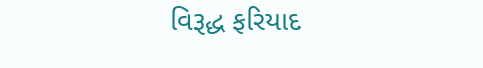વિરૂદ્ધ ફરિયાદ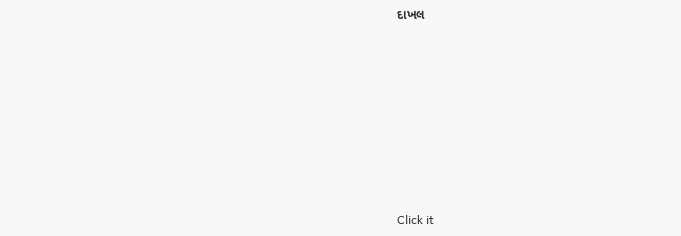દાખલ








Click it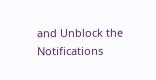and Unblock the Notifications